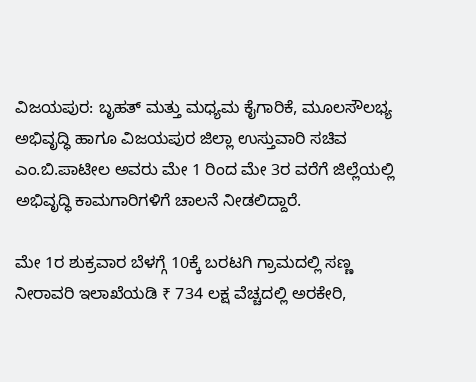ವಿಜಯಪುರ: ಬೃಹತ್ ಮತ್ತು ಮಧ್ಯಮ ಕೈಗಾರಿಕೆ, ಮೂಲಸೌಲಭ್ಯ ಅಭಿವೃದ್ಧಿ ಹಾಗೂ ವಿಜಯಪುರ ಜಿಲ್ಲಾ ಉಸ್ತುವಾರಿ ಸಚಿವ ಎಂ.ಬಿ.ಪಾಟೀಲ ಅವರು ಮೇ 1 ರಿಂದ ಮೇ 3ರ ವರೆಗೆ ಜಿಲ್ಲೆಯಲ್ಲಿ ಅಭಿವೃದ್ಧಿ ಕಾಮಗಾರಿಗಳಿಗೆ ಚಾಲನೆ ನೀಡಲಿದ್ದಾರೆ.

ಮೇ 1ರ ಶುಕ್ರವಾರ ಬೆಳಗ್ಗೆ 10ಕ್ಕೆ ಬರಟಗಿ ಗ್ರಾಮದಲ್ಲಿ ಸಣ್ಣ ನೀರಾವರಿ ಇಲಾಖೆಯಡಿ ₹ 734 ಲಕ್ಷ ವೆಚ್ಚದಲ್ಲಿ ಅರಕೇರಿ,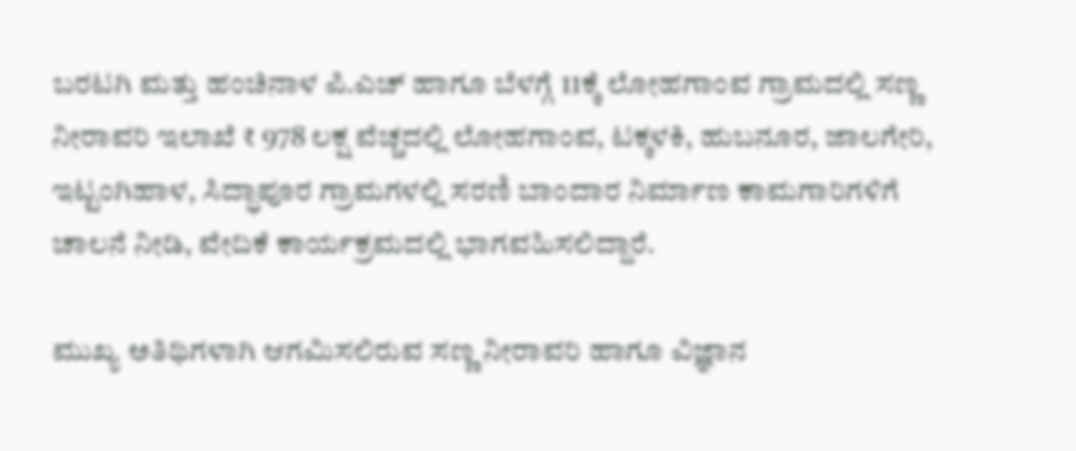ಬರಟಗಿ ಮತ್ತು ಹಂಚಿನಾಳ ಪಿ.ಎಚ್ ಹಾಗೂ ಬೆಳಗ್ಗೆ 11ಕ್ಕೆ ಲೋಹಗಾಂವ ಗ್ರಾಮದಲ್ಲಿ ಸಣ್ಣ ನೀರಾವರಿ ಇಲಾಖೆ ₹ 978 ಲಕ್ಷ ವೆಚ್ಚದಲ್ಲಿ ಲೋಹಗಾಂವ, ಟಕ್ಕಳಕಿ, ಹುಬನೂರ, ಜಾಲಗೇರಿ, ಇಟ್ಟಂಗಿಹಾಳ, ಸಿದ್ಧಾಪೂರ ಗ್ರಾಮಗಳಲ್ಲಿ ಸರಣಿ ಬಾಂದಾರ ನಿರ್ಮಾಣ ಕಾಮಗಾರಿಗಳಿಗೆ ಚಾಲನೆ ನೀಡಿ, ವೇದಿಕೆ ಕಾರ್ಯಕ್ರಮದಲ್ಲಿ ಭಾಗವಹಿಸಲಿದ್ದಾರೆ.

ಮುಖ್ಯ ಅತಿಥಿಗಳಾಗಿ ಆಗಮಿಸಲಿರುವ ಸಣ್ಣ ನೀರಾವರಿ ಹಾಗೂ ವಿಜ್ಞಾನ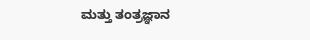ಮತ್ತು ತಂತ್ರಜ್ಞಾನ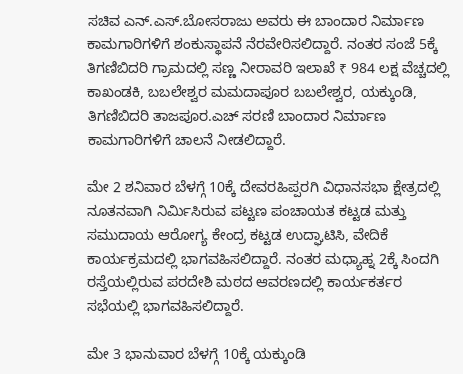ಸಚಿವ ಎನ್.ಎಸ್.ಬೋಸರಾಜು ಅವರು ಈ ಬಾಂದಾರ ನಿರ್ಮಾಣ ಕಾಮಗಾರಿಗಳಿಗೆ ಶಂಕುಸ್ಥಾಪನೆ ನೆರವೇರಿಸಲಿದ್ದಾರೆ. ನಂತರ ಸಂಜೆ 5ಕ್ಕೆ ತಿಗಣಿಬಿದರಿ ಗ್ರಾಮದಲ್ಲಿ ಸಣ್ಣ ನೀರಾವರಿ ಇಲಾಖೆ ₹ 984 ಲಕ್ಷ ವೆಚ್ಚದಲ್ಲಿ ಕಾಖಂಡಕಿ, ಬಬಲೇಶ್ವರ ಮಮದಾಪೂರ ಬಬಲೇಶ್ವರ, ಯಕ್ಕುಂಡಿ, ತಿಗಣಿಬಿದರಿ ತಾಜಪೂರ.ಎಚ್ ಸರಣಿ ಬಾಂದಾರ ನಿರ್ಮಾಣ ಕಾಮಗಾರಿಗಳಿಗೆ ಚಾಲನೆ ನೀಡಲಿದ್ದಾರೆ.

ಮೇ 2 ಶನಿವಾರ ಬೆಳಗ್ಗೆ 10ಕ್ಕೆ ದೇವರಹಿಪ್ಪರಗಿ ವಿಧಾನಸಭಾ ಕ್ಷೇತ್ರದಲ್ಲಿ ನೂತನವಾಗಿ ನಿರ್ಮಿಸಿರುವ ಪಟ್ಟಣ ಪಂಚಾಯತ ಕಟ್ಟಡ ಮತ್ತು ಸಮುದಾಯ ಆರೋಗ್ಯ ಕೇಂದ್ರ ಕಟ್ಟಡ ಉದ್ಘಾಟಿಸಿ, ವೇದಿಕೆ ಕಾರ್ಯಕ್ರಮದಲ್ಲಿ ಭಾಗವಹಿಸಲಿದ್ದಾರೆ. ನಂತರ ಮಧ್ಯಾಹ್ನ 2ಕ್ಕೆ ಸಿಂದಗಿ ರಸ್ತೆಯಲ್ಲಿರುವ ಪರದೇಶಿ ಮಠದ ಆವರಣದಲ್ಲಿ ಕಾರ್ಯಕರ್ತರ ಸಭೆಯಲ್ಲಿ ಭಾಗವಹಿಸಲಿದ್ದಾರೆ.

ಮೇ 3 ಭಾನುವಾರ ಬೆಳಗ್ಗೆ 10ಕ್ಕೆ ಯಕ್ಕುಂಡಿ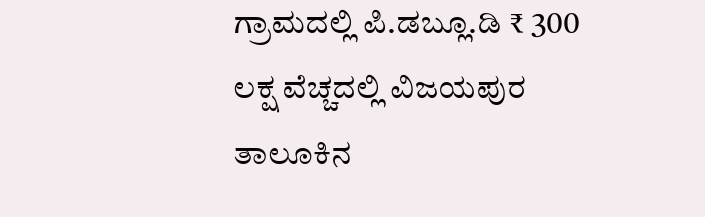ಗ್ರಾಮದಲ್ಲಿ ಪಿ.ಡಬ್ಲೂ.ಡಿ ₹ 300 ಲಕ್ಷ ವೆಚ್ಚದಲ್ಲಿ ವಿಜಯಪುರ ತಾಲೂಕಿನ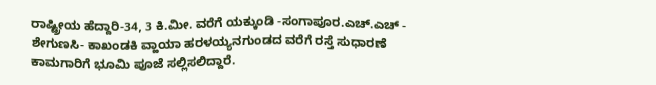ರಾಷ್ಟ್ರೀಯ ಹೆದ್ದಾರಿ-34, 3 ಕಿ.ಮೀ. ವರೆಗೆ ಯಕ್ಕುಂಡಿ -ಸಂಗಾಪೂರ.ಎಚ್.ಎಚ್ - ಶೇಗುಣಸಿ- ಕಾಖಂಡಕಿ ವ್ಹಾಯಾ ಹರಳಯ್ಯನಗುಂಡದ ವರೆಗೆ ರಸ್ತೆ ಸುಧಾರಣೆ ಕಾಮಗಾರಿಗೆ ಭೂಮಿ ಪೂಜೆ ಸಲ್ಲಿಸಲಿದ್ದಾರೆ.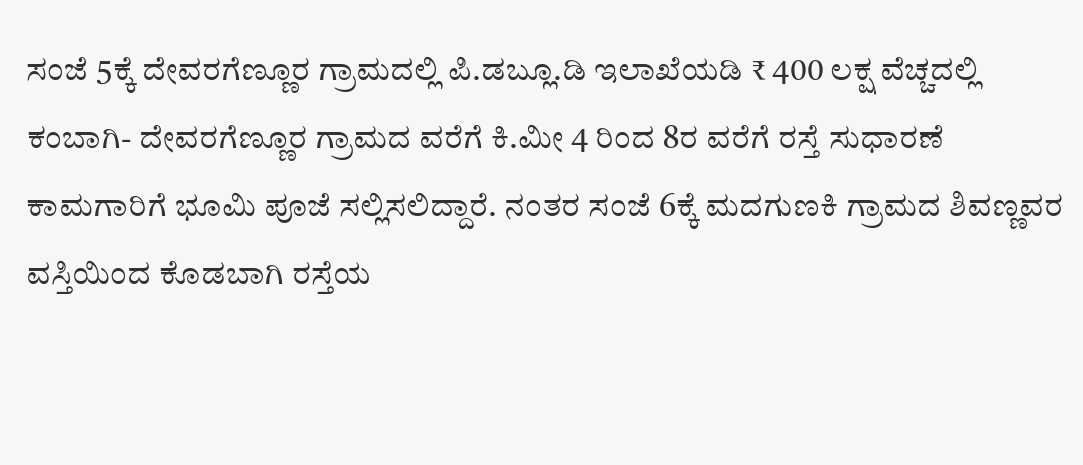ಸಂಜೆ 5ಕ್ಕೆ ದೇವರಗೆಣ್ಣೂರ ಗ್ರಾಮದಲ್ಲಿ ಪಿ.ಡಬ್ಲೂ.ಡಿ ಇಲಾಖೆಯಡಿ ₹ 400 ಲಕ್ಷ ವೆಚ್ಚದಲ್ಲಿ ಕಂಬಾಗಿ- ದೇವರಗೆಣ್ಣೂರ ಗ್ರಾಮದ ವರೆಗೆ ಕಿ.ಮೀ 4 ರಿಂದ 8ರ ವರೆಗೆ ರಸ್ತೆ ಸುಧಾರಣೆ ಕಾಮಗಾರಿಗೆ ಭೂಮಿ ಪೂಜೆ ಸಲ್ಲಿಸಲಿದ್ದಾರೆ. ನಂತರ ಸಂಜೆ 6ಕ್ಕೆ ಮದಗುಣಕಿ ಗ್ರಾಮದ ಶಿವಣ್ಣವರ ವಸ್ತಿಯಿಂದ ಕೊಡಬಾಗಿ ರಸ್ತೆಯ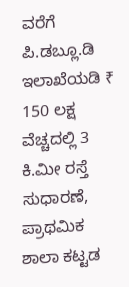ವರೆಗೆ ಪಿ.ಡಬ್ಲೂ.ಡಿ ಇಲಾಖೆಯಡಿ ₹ 150 ಲಕ್ಷ ವೆಚ್ಚದಲ್ಲಿ 3 ಕಿ.ಮೀ ರಸ್ತೆ ಸುಧಾರಣೆ, ಪ್ರಾಥಮಿಕ ಶಾಲಾ ಕಟ್ಟಡ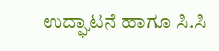ಉದ್ಘಾಟನೆ ಹಾಗೂ ಸಿ.ಸಿ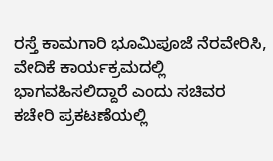ರಸ್ತೆ ಕಾಮಗಾರಿ ಭೂಮಿಪೂಜೆ ನೆರವೇರಿಸಿ, ವೇದಿಕೆ ಕಾರ್ಯಕ್ರಮದಲ್ಲಿ ಭಾಗವಹಿಸಲಿದ್ದಾರೆ ಎಂದು ಸಚಿವರ ಕಚೇರಿ ಪ್ರಕಟಣೆಯಲ್ಲಿ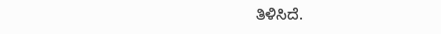ತಿಳಿಸಿದೆ.